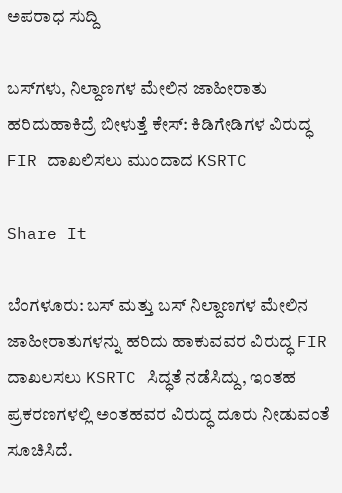ಅಪರಾಧ ಸುದ್ದಿ

ಬಸ್‌ಗಳು, ನಿಲ್ದಾಣಗಳ ಮೇಲಿನ ಜಾಹೀರಾತು ಹರಿದುಹಾಕಿದ್ರೆ ಬೀಳುತ್ತೆ ಕೇಸ್: ಕಿಡಿಗೇಡಿಗಳ ವಿರುದ್ಧ FIR ದಾಖಲಿಸಲು ಮುಂದಾದ KSRTC

Share It

ಬೆಂಗಳೂರು: ಬಸ್ ಮತ್ತು ಬಸ್ ನಿಲ್ದಾಣಗಳ ಮೇಲಿನ ಜಾಹೀರಾತುಗಳನ್ನು ಹರಿದು ಹಾಕುವವರ ವಿರುದ್ಧ FIR ದಾಖಲಸಲು KSRTC ಸಿದ್ಧತೆ ನಡೆಸಿದ್ದು, ಇಂತಹ ಪ್ರಕರಣಗಳಲ್ಲಿ ಅಂತಹವರ ವಿರುದ್ಧ ದೂರು ನೀಡುವಂತೆ ಸೂಚಿಸಿದೆ.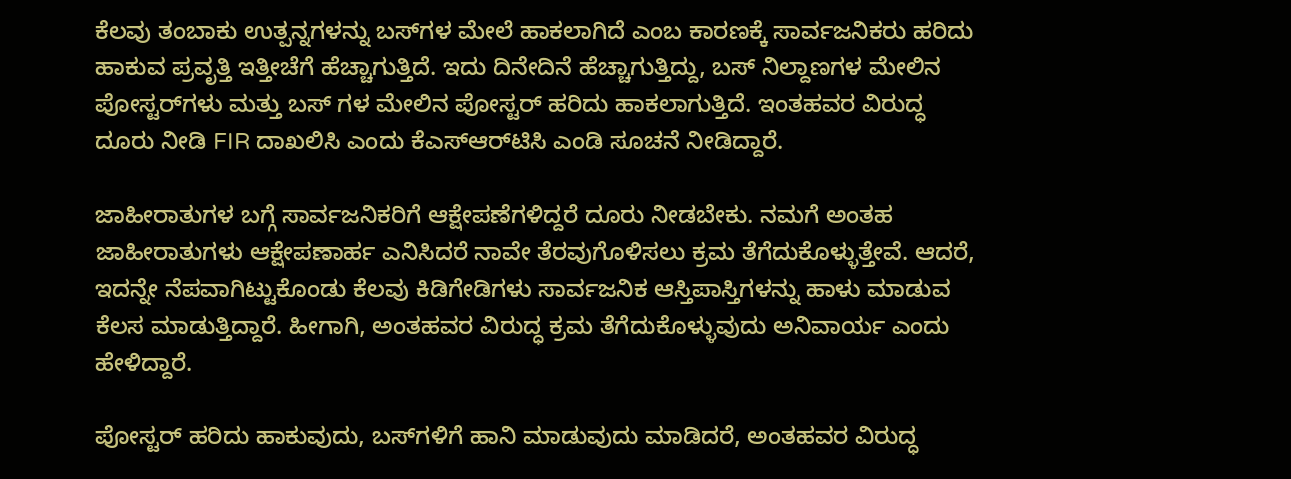ಕೆಲವು ತಂಬಾಕು ಉತ್ಪನ್ನಗಳನ್ನು ಬಸ್‌ಗಳ ಮೇಲೆ ಹಾಕಲಾಗಿದೆ ಎಂಬ ಕಾರಣಕ್ಕೆ ಸಾರ್ವಜನಿಕರು ಹರಿದು ಹಾಕುವ ಪ್ರವೃತ್ತಿ ಇತ್ತೀಚೆಗೆ ಹೆಚ್ಚಾಗುತ್ತಿದೆ. ಇದು ದಿನೇದಿನೆ ಹೆಚ್ಚಾಗುತ್ತಿದ್ದು, ಬಸ್ ನಿಲ್ದಾಣಗಳ ಮೇಲಿನ ಪೋಸ್ಟರ್‌ಗಳು ಮತ್ತು ಬಸ್ ಗಳ ಮೇಲಿನ ಪೋಸ್ಟರ್ ಹರಿದು ಹಾಕಲಾಗುತ್ತಿದೆ. ಇಂತಹವರ ವಿರುದ್ಧ ದೂರು ನೀಡಿ FIR ದಾಖಲಿಸಿ ಎಂದು ಕೆಎಸ್‌ಆರ್‌ಟಿಸಿ ಎಂಡಿ ಸೂಚನೆ ನೀಡಿದ್ದಾರೆ.

ಜಾಹೀರಾತುಗಳ ಬಗ್ಗೆ ಸಾರ್ವಜನಿಕರಿಗೆ ಆಕ್ಷೇಪಣೆಗಳಿದ್ದರೆ ದೂರು ನೀಡಬೇಕು. ನಮಗೆ ಅಂತಹ ಜಾಹೀರಾತುಗಳು ಆಕ್ಷೇಪಣಾರ್ಹ ಎನಿಸಿದರೆ ನಾವೇ ತೆರವುಗೊಳಿಸಲು ಕ್ರಮ ತೆಗೆದುಕೊಳ್ಳುತ್ತೇವೆ. ಆದರೆ, ಇದನ್ನೇ ನೆಪವಾಗಿಟ್ಟುಕೊಂಡು ಕೆಲವು ಕಿಡಿಗೇಡಿಗಳು ಸಾರ್ವಜನಿಕ ಆಸ್ತಿಪಾಸ್ತಿಗಳನ್ನು ಹಾಳು ಮಾಡುವ ಕೆಲಸ ಮಾಡುತ್ತಿದ್ದಾರೆ. ಹೀಗಾಗಿ, ಅಂತಹವರ ವಿರುದ್ಧ ಕ್ರಮ ತೆಗೆದುಕೊಳ್ಳುವುದು ಅನಿವಾರ್ಯ ಎಂದು ಹೇಳಿದ್ದಾರೆ.

ಪೋಸ್ಟರ್ ಹರಿದು ಹಾಕುವುದು, ಬಸ್‌ಗಳಿಗೆ ಹಾನಿ ಮಾಡುವುದು ಮಾಡಿದರೆ, ಅಂತಹವರ ವಿರುದ್ಧ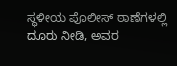ಸ್ಥಳೀಯ ಪೊಲೀಸ್ ಠಾಣೆಗಳಲ್ಲಿ ದೂರು ನೀಡಿ, ಅವರ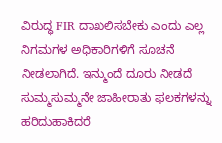ವಿರುದ್ಧ FIR ದಾಖಲಿಸಬೇಕು ಎಂದು ಎಲ್ಲ ನಿಗಮಗಳ ಅಧಿಕಾರಿಗಳಿಗೆ ಸೂಚನೆ ನೀಡಲಾಗಿದೆ. ಇನ್ಮುಂದೆ ದೂರು ನೀಡದೆ ಸುಮ್ಮಸುಮ್ಮನೇ ಜಾಹೀರಾತು ಫಲಕಗಳನ್ನು ಹರಿದುಹಾಕಿದರೆ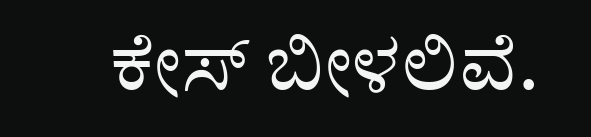ಕೇಸ್ ಬೀಳಲಿವೆ.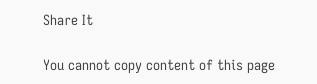Share It

You cannot copy content of this page